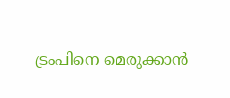ട്രംപിനെ മെരുക്കാൻ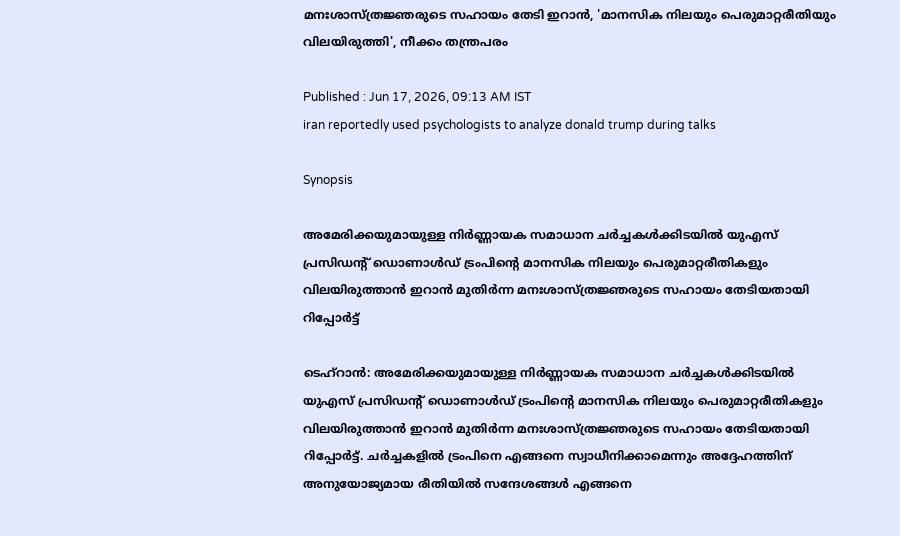മനഃശാസ്ത്രജ്ഞരുടെ സഹായം തേടി ഇറാൻ, 'മാനസിക നിലയും പെരുമാറ്റരീതിയും വിലയിരുത്തി', നീക്കം തന്ത്രപരം

Published : Jun 17, 2026, 09:13 AM IST
iran reportedly used psychologists to analyze donald trump during talks

Synopsis

അമേരിക്കയുമായുള്ള നിർണ്ണായക സമാധാന ചർച്ചകൾക്കിടയിൽ യുഎസ് പ്രസിഡന്റ് ഡൊണാൾഡ് ട്രംപിന്റെ മാനസിക നിലയും പെരുമാറ്റരീതികളും വിലയിരുത്താൻ ഇറാൻ മുതിർന്ന മനഃശാസ്ത്രജ്ഞരുടെ സഹായം തേടിയതായി റിപ്പോർട്ട്

ടെഹ്റാൻ: അമേരിക്കയുമായുള്ള നിർണ്ണായക സമാധാന ചർച്ചകൾക്കിടയിൽ യുഎസ് പ്രസിഡന്റ് ഡൊണാൾഡ് ട്രംപിന്റെ മാനസിക നിലയും പെരുമാറ്റരീതികളും വിലയിരുത്താൻ ഇറാൻ മുതിർന്ന മനഃശാസ്ത്രജ്ഞരുടെ സഹായം തേടിയതായി റിപ്പോർട്ട്. ചർച്ചകളിൽ ട്രംപിനെ എങ്ങനെ സ്വാധീനിക്കാമെന്നും അദ്ദേഹത്തിന് അനുയോജ്യമായ രീതിയിൽ സന്ദേശങ്ങൾ എങ്ങനെ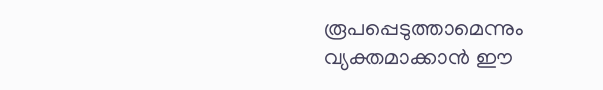രൂപപ്പെടുത്താമെന്നും വ്യക്തമാക്കാൻ ഈ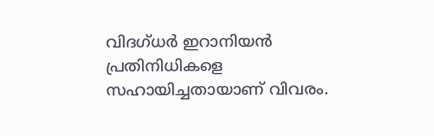വിദഗ്ധർ ഇറാനിയൻ പ്രതിനിധികളെ സഹായിച്ചതായാണ് വിവരം.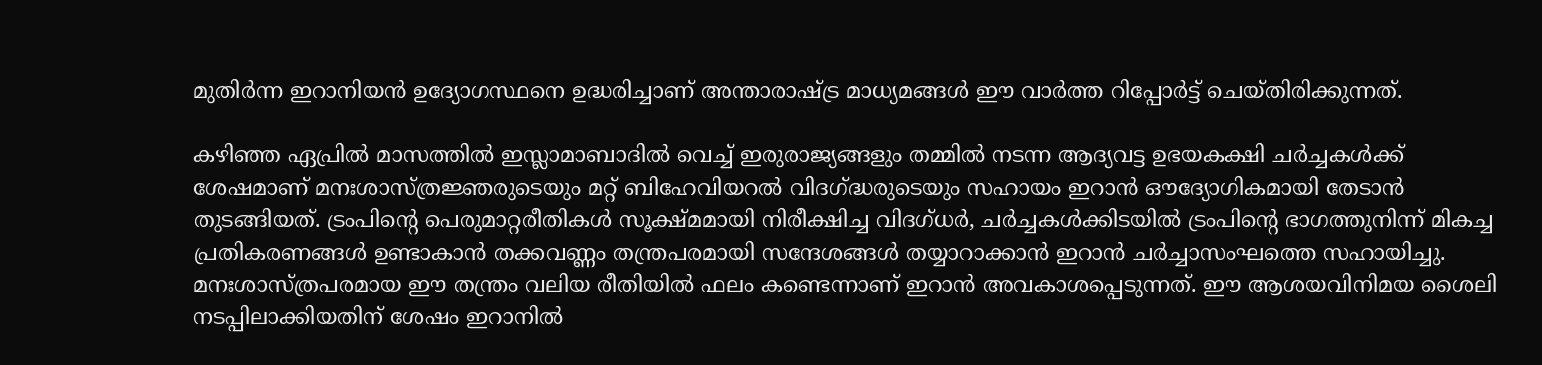മുതിർന്ന ഇറാനിയൻ ഉദ്യോഗസ്ഥനെ ഉദ്ധരിച്ചാണ് അന്താരാഷ്ട്ര മാധ്യമങ്ങൾ ഈ വാർത്ത റിപ്പോർട്ട് ചെയ്തിരിക്കുന്നത്.

കഴിഞ്ഞ ഏപ്രിൽ മാസത്തിൽ ഇസ്ലാമാബാദിൽ വെച്ച് ഇരുരാജ്യങ്ങളും തമ്മിൽ നടന്ന ആദ്യവട്ട ഉഭയകക്ഷി ചർച്ചകൾക്ക് ശേഷമാണ് മനഃശാസ്ത്രജ്ഞരുടെയും മറ്റ് ബിഹേവിയറൽ വിദഗ്ദ്ധരുടെയും സഹായം ഇറാൻ ഔദ്യോഗികമായി തേടാൻ തുടങ്ങിയത്. ട്രംപിന്റെ പെരുമാറ്റരീതികൾ സൂക്ഷ്മമായി നിരീക്ഷിച്ച വിദഗ്ധർ, ചർച്ചകൾക്കിടയിൽ ട്രംപിന്റെ ഭാഗത്തുനിന്ന് മികച്ച പ്രതികരണങ്ങൾ ഉണ്ടാകാൻ തക്കവണ്ണം തന്ത്രപരമായി സന്ദേശങ്ങൾ തയ്യാറാക്കാൻ ഇറാൻ ചർച്ചാസംഘത്തെ സഹായിച്ചു. മനഃശാസ്ത്രപരമായ ഈ തന്ത്രം വലിയ രീതിയിൽ ഫലം കണ്ടെന്നാണ് ഇറാൻ അവകാശപ്പെടുന്നത്. ഈ ആശയവിനിമയ ശൈലി നടപ്പിലാക്കിയതിന് ശേഷം ഇറാനിൽ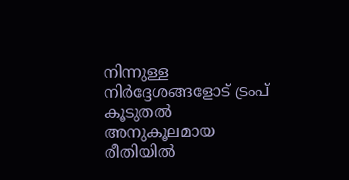നിന്നുള്ള നിർദ്ദേശങ്ങളോട് ട്രംപ് കൂടുതൽ അനുകൂലമായ രീതിയിൽ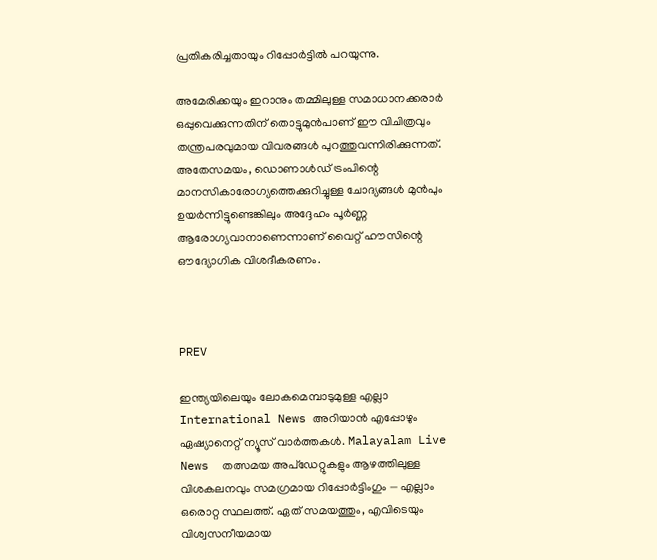പ്രതികരിച്ചതായും റിപ്പോർട്ടിൽ പറയുന്നു.

അമേരിക്കയും ഇറാനും തമ്മിലുള്ള സമാധാനക്കരാർ ഒപ്പുവെക്കുന്നതിന് തൊട്ടുമുൻപാണ് ഈ വിചിത്രവും തന്ത്രപരവുമായ വിവരങ്ങൾ പുറത്തുവന്നിരിക്കുന്നത്. അതേസമയം, ഡൊണാൾഡ് ട്രംപിന്റെ മാനസികാരോഗ്യത്തെക്കുറിച്ചുള്ള ചോദ്യങ്ങൾ മുൻപും ഉയർന്നിട്ടുണ്ടെങ്കിലും അദ്ദേഹം പൂർണ്ണ ആരോഗ്യവാനാണെന്നാണ് വൈറ്റ് ഹൗസിന്റെ ഔദ്യോഗിക വിശദീകരണം.



PREV

ഇന്ത്യയിലെയും ലോകമെമ്പാടുമുള്ള എല്ലാ International News അറിയാൻ എപ്പോഴും ഏഷ്യാനെറ്റ് ന്യൂസ് വാർത്തകൾ. Malayalam Live News  തത്സമയ അപ്‌ഡേറ്റുകളും ആഴത്തിലുള്ള വിശകലനവും സമഗ്രമായ റിപ്പോർട്ടിംഗും — എല്ലാം ഒരൊറ്റ സ്ഥലത്ത്. ഏത് സമയത്തും, എവിടെയും വിശ്വസനീയമായ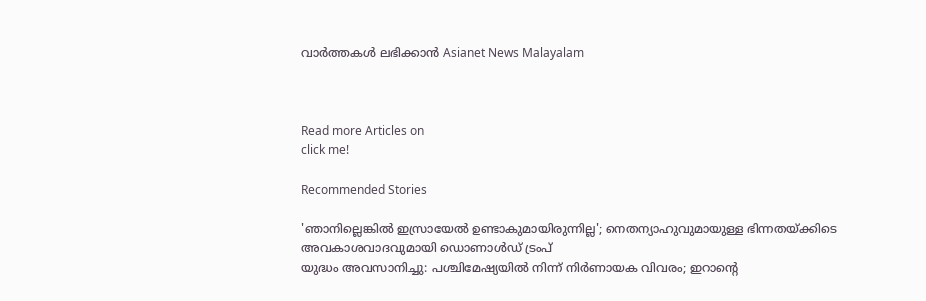വാർത്തകൾ ലഭിക്കാൻ Asianet News Malayalam



Read more Articles on
click me!

Recommended Stories

'ഞാനില്ലെങ്കിൽ ഇസ്രായേൽ ഉണ്ടാകുമായിരുന്നില്ല'; നെതന്യാഹുവുമായുള്ള ഭിന്നതയ്ക്കിടെ അവകാശവാദവുമായി ഡൊണാൾഡ് ട്രംപ്
യുദ്ധം അവസാനിച്ചു: പശ്ചിമേഷ്യയിൽ നിന്ന് നിർണായക വിവരം; ഇറാൻ്റെ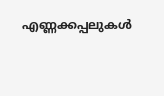എണ്ണക്കപ്പലുകൾ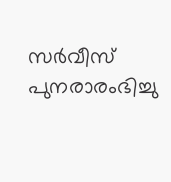സർവീസ് പുനരാരംഭിച്ചു